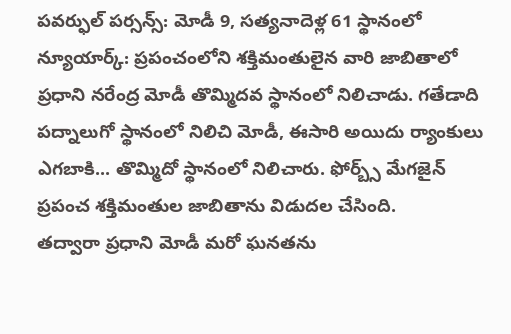పవర్ఫుల్ పర్సన్స్: మోడీ 9, సత్యనాదెళ్ల 61 స్థానంలో
న్యూయార్క్: ప్రపంచంలోని శక్తిమంతులైన వారి జాబితాలో ప్రధాని నరేంద్ర మోడీ తొమ్మిదవ స్థానంలో నిలిచాడు. గతేడాది పద్నాలుగో స్థానంలో నిలిచి మోడీ, ఈసారి అయిదు ర్యాంకులు ఎగబాకి... తొమ్మిదో స్థానంలో నిలిచారు. ఫోర్బ్స్ మేగజైన్ ప్రపంచ శక్తిమంతుల జాబితాను విడుదల చేసింది.
తద్వారా ప్రధాని మోడీ మరో ఘనతను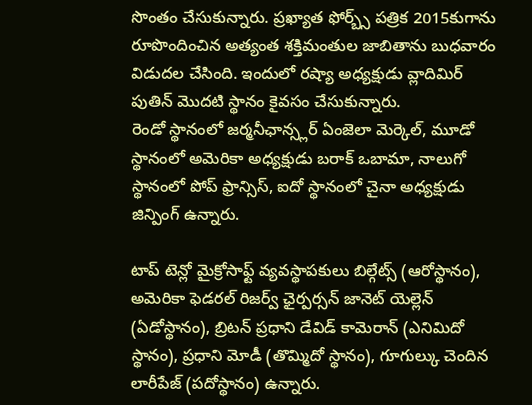సొంతం చేసుకున్నారు. ప్రఖ్యాత ఫోర్బ్స్ పత్రిక 2015కుగాను రూపొందించిన అత్యంత శక్తిమంతుల జాబితాను బుధవారం విడుదల చేసింది. ఇందులో రష్యా అధ్యక్షుడు వ్లాదిమిర్ పుతిన్ మొదటి స్థానం కైవసం చేసుకున్నారు.
రెండో స్థానంలో జర్మనీఛాన్స్లర్ ఏంజెలా మెర్కెల్, మూడో స్థానంలో అమెరికా అధ్యక్షుడు బరాక్ ఒబామా, నాలుగో స్థానంలో పోప్ ఫ్రాన్సిస్, ఐదో స్థానంలో చైనా అధ్యక్షుడు జిన్పింగ్ ఉన్నారు.

టాప్ టెన్లో మైక్రోసాఫ్ట్ వ్యవస్థాపకులు బిల్గేట్స్ (ఆరోస్థానం), అమెరికా ఫెడరల్ రిజర్వ్ ఛైర్పర్సన్ జానెట్ యెల్లెన్ (ఏడోస్థానం), బ్రిటన్ ప్రధాని డేవిడ్ కామెరాన్ (ఎనిమిదో స్థానం), ప్రధాని మోడీ (తొమ్మిదో స్థానం), గూగుల్కు చెందిన లారీపేజ్ (పదోస్థానం) ఉన్నారు.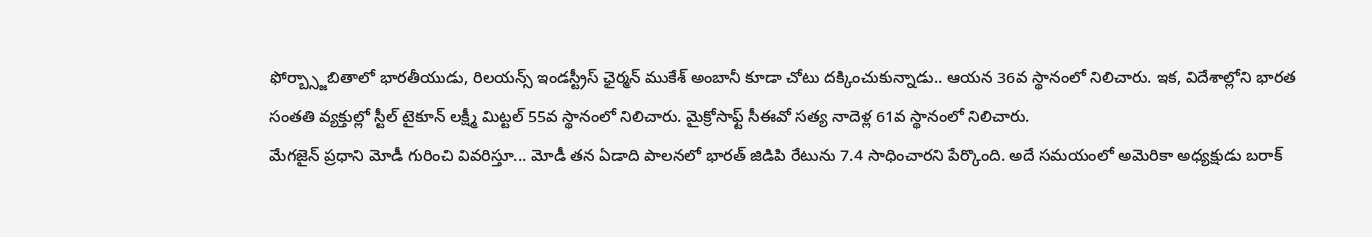ఫోర్బ్స్జాబితాలో భారతీయుడు, రిలయన్స్ ఇండస్ట్రీస్ ఛైర్మన్ ముకేశ్ అంబానీ కూడా చోటు దక్కించుకున్నాడు.. ఆయన 36వ స్థానంలో నిలిచారు. ఇక, విదేశాల్లోని భారత సంతతి వ్యక్తుల్లో స్టీల్ టైకూన్ లక్ష్మీ మిట్టల్ 55వ స్థానంలో నిలిచారు. మైక్రోసాఫ్ట్ సీఈవో సత్య నాదెళ్ల 61వ స్థానంలో నిలిచారు.
మేగజైన్ ప్రధాని మోడీ గురించి వివరిస్తూ... మోడీ తన ఏడాది పాలనలో భారత్ జిడిపి రేటును 7.4 సాధించారని పేర్కొంది. అదే సమయంలో అమెరికా అధ్యక్షుడు బరాక్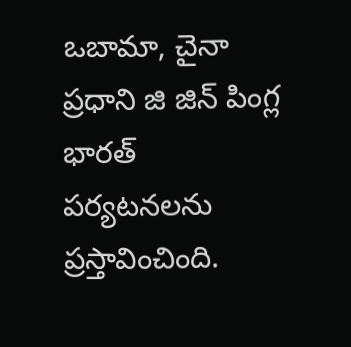ఒబామా, చైనా ప్రధాని జి జిన్ పింగ్ల భారత్ పర్యటనలను ప్రస్తావించింది.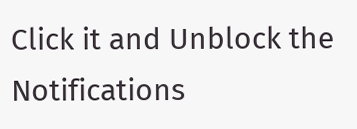Click it and Unblock the Notifications